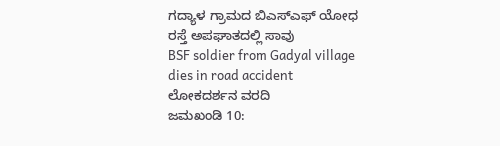ಗದ್ಯಾಳ ಗ್ರಾಮದ ಬಿಎಸ್ಎಫ್ ಯೋಧ ರಸ್ತೆ ಅಪಘಾತದಲ್ಲಿ ಸಾವು
BSF soldier from Gadyal village dies in road accident
ಲೋಕದರ್ಶನ ವರದಿ
ಜಮಖಂಡಿ 10: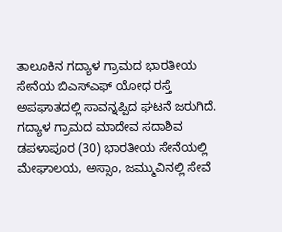ತಾಲೂಕಿನ ಗದ್ಯಾಳ ಗ್ರಾಮದ ಭಾರತೀಯ ಸೇನೆಯ ಬಿಎಸ್ಎಫ್ ಯೋಧ ರಸ್ತೆ ಅಪಘಾತದಲ್ಲಿ ಸಾವನ್ನಪ್ಪಿದ ಘಟನೆ ಜರುಗಿದೆ. ಗದ್ಯಾಳ ಗ್ರಾಮದ ಮಾದೇವ ಸದಾಶಿವ ಡಪಳಾಪೂರ (30) ಭಾರತೀಯ ಸೇನೆಯಲ್ಲಿ ಮೇಘಾಲಯ, ಅಸ್ಸಾಂ, ಜಮ್ಮುವಿನಲ್ಲಿ ಸೇವೆ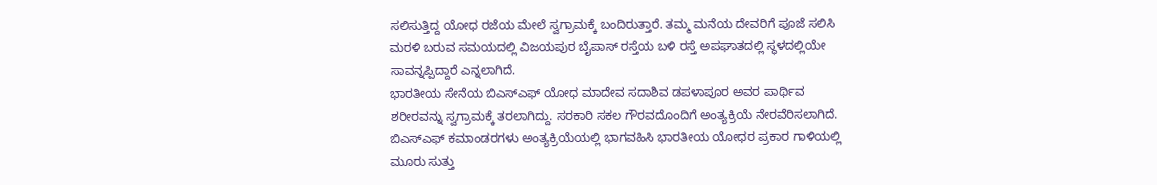ಸಲಿಸುತ್ತಿದ್ದ ಯೋಧ ರಜೆಯ ಮೇಲೆ ಸ್ವಗ್ರಾಮಕ್ಕೆ ಬಂದಿರುತ್ತಾರೆ. ತಮ್ಮ ಮನೆಯ ದೇವರಿಗೆ ಪೂಜೆ ಸಲಿಸಿ ಮರಳಿ ಬರುವ ಸಮಯದಲ್ಲಿ ವಿಜಯಪುರ ಬೈಪಾಸ್ ರಸ್ತೆಯ ಬಳಿ ರಸ್ತೆ ಅಪಘಾತದಲ್ಲಿ ಸ್ಥಳದಲ್ಲಿಯೇ ಸಾವನ್ನಪ್ಪಿದ್ದಾರೆ ಎನ್ನಲಾಗಿದೆ.
ಭಾರತೀಯ ಸೇನೆಯ ಬಿಎಸ್ಎಫ್ ಯೋಧ ಮಾದೇವ ಸದಾಶಿವ ಡಪಳಾಪೂರ ಅವರ ಪಾರ್ಥಿವ ಶರೀರವನ್ನು ಸ್ವಗ್ರಾಮಕ್ಕೆ ತರಲಾಗಿದ್ದು. ಸರಕಾರಿ ಸಕಲ ಗೌರವದೊಂದಿಗೆ ಅಂತ್ಯಕ್ರಿಯೆ ನೇರವೆರಿಸಲಾಗಿದೆ. ಬಿಎಸ್ಎಫ್ ಕಮಾಂಡರಗಳು ಅಂತ್ಯಕ್ರಿಯೆಯಲ್ಲಿ ಭಾಗವಹಿಸಿ ಭಾರತೀಯ ಯೋಧರ ಪ್ರಕಾರ ಗಾಳಿಯಲ್ಲಿ ಮೂರು ಸುತ್ತು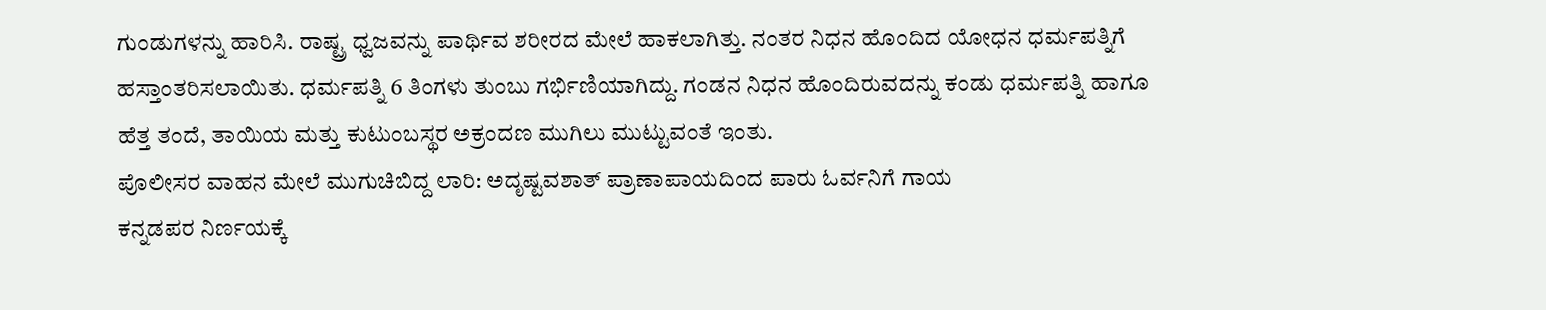ಗುಂಡುಗಳನ್ನು ಹಾರಿಸಿ. ರಾಷ್ಟ್ರ ಧ್ವಜವನ್ನು ಪಾರ್ಥಿವ ಶರೀರದ ಮೇಲೆ ಹಾಕಲಾಗಿತ್ತು. ನಂತರ ನಿಧನ ಹೊಂದಿದ ಯೋಧನ ಧರ್ಮಪತ್ನಿಗೆ ಹಸ್ತಾಂತರಿಸಲಾಯಿತು. ಧರ್ಮಪತ್ನಿ 6 ತಿಂಗಳು ತುಂಬು ಗರ್ಭಿಣಿಯಾಗಿದ್ದು. ಗಂಡನ ನಿಧನ ಹೊಂದಿರುವದನ್ನು ಕಂಡು ಧರ್ಮಪತ್ನಿ ಹಾಗೂ ಹೆತ್ತ ತಂದೆ, ತಾಯಿಯ ಮತ್ತು ಕುಟುಂಬಸ್ಥರ ಅಕ್ರಂದಣ ಮುಗಿಲು ಮುಟ್ಟುವಂತೆ ಇಂತು.
ಪೊಲೀಸರ ವಾಹನ ಮೇಲೆ ಮುಗುಚಿಬಿದ್ದ ಲಾರಿ: ಅದೃಷ್ಟವಶಾತ್ ಪ್ರಾಣಾಪಾಯದಿಂದ ಪಾರು ಓರ್ವನಿಗೆ ಗಾಯ
ಕನ್ನಡಪರ ನಿರ್ಣಯಕ್ಕೆ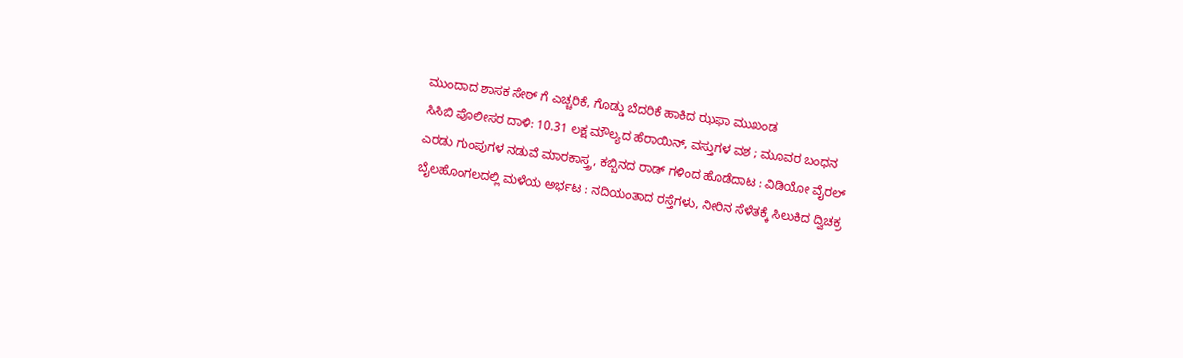ಮುಂದಾದ ಶಾಸಕ ಸೇಠ್ ಗೆ ಎಚ್ಚರಿಕೆ, ಗೊಡ್ಡು ಬೆದರಿಕೆ ಹಾಕಿದ ಝಫಾ ಮುಖಂಡ
ಸಿಸಿಬಿ ಪೊಲೀಸರ ದಾಳಿ: 10.31 ಲಕ್ಷ ಮೌಲ್ಯದ ಹೆರಾಯಿನ್, ವಸ್ತುಗಳ ವಶ ; ಮೂವರ ಬಂಧನ
ಎರಡು ಗುಂಪುಗಳ ನಡುವೆ ಮಾರಕಾಸ್ತ್ರ, ಕಬ್ಬಿನದ ರಾಡ್ ಗಳಿಂದ ಹೊಡೆದಾಟ : ವಿಡಿಯೋ ವೈರಲ್
ಬೈಲಹೊಂಗಲದಲ್ಲಿ ಮಳೆಯ ಅರ್ಭಟ : ನದಿಯಂತಾದ ರಸ್ತೆಗಳು, ನೀರಿನ ಸೆಳೆತಕ್ಕೆ ಸಿಲುಕಿದ ದ್ವಿಚಕ್ರ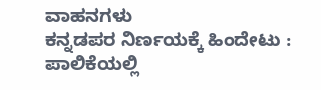ವಾಹನಗಳು
ಕನ್ನಡಪರ ನಿರ್ಣಯಕ್ಕೆ ಹಿಂದೇಟು : ಪಾಲಿಕೆಯಲ್ಲಿ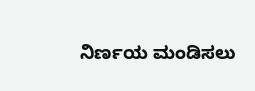ನಿರ್ಣಯ ಮಂಡಿಸಲು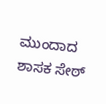ಮುಂದಾದ ಶಾಸಕ ಸೇಠ್